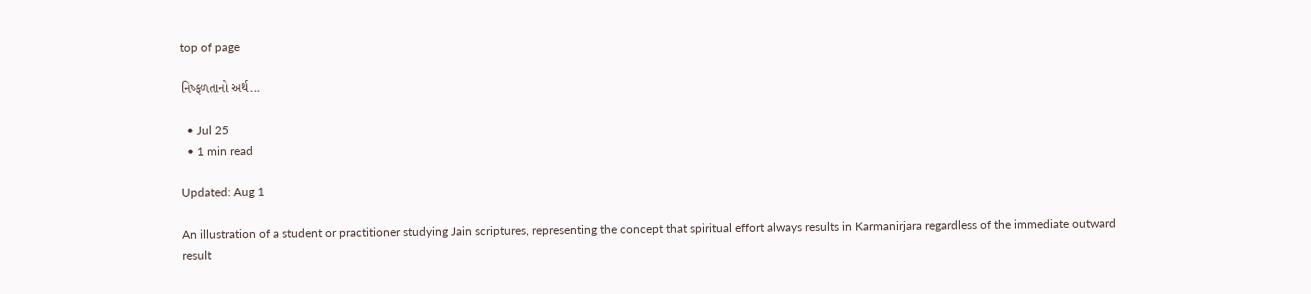top of page

નિષ્ફળતાનો અર્થ...

  • Jul 25
  • 1 min read

Updated: Aug 1

An illustration of a student or practitioner studying Jain scriptures, representing the concept that spiritual effort always results in Karmanirjara regardless of the immediate outward result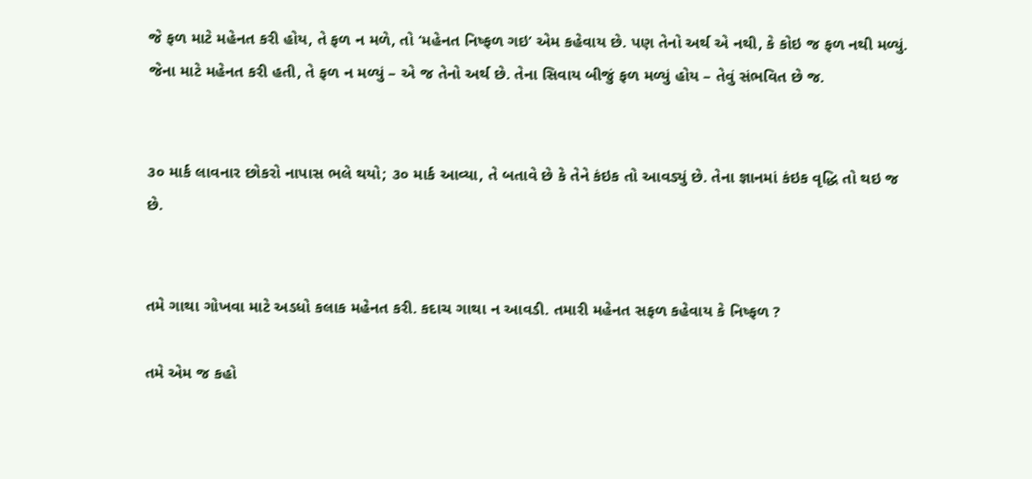જે ફળ માટે મહેનત કરી હોય, તે ફળ ન મળે, તો ‘મહેનત નિષ્ફળ ગઇ’ એમ કહેવાય છે. પણ તેનો અર્થ એ નથી, કે કોઇ જ ફળ નથી મળ્યું. જેના માટે મહેનત કરી હતી, તે ફળ ન મળ્યું – એ જ તેનો અર્થ છે. તેના સિવાય બીજું ફળ મળ્યું હોય – તેવું સંભવિત છે જ.


૩૦ માર્ક લાવનાર છોકરો નાપાસ ભલે થયો; ૩૦ માર્ક આવ્યા, તે બતાવે છે કે તેને કંઇક તો આવડ્યું છે. તેના જ્ઞાનમાં કંઇક વૃદ્ધિ તો થઇ જ છે.


તમે ગાથા ગોખવા માટે અડધો કલાક મહેનત કરી. કદાચ ગાથા ન આવડી. તમારી મહેનત સફળ કહેવાય કે નિષ્ફળ ?

તમે એમ જ કહો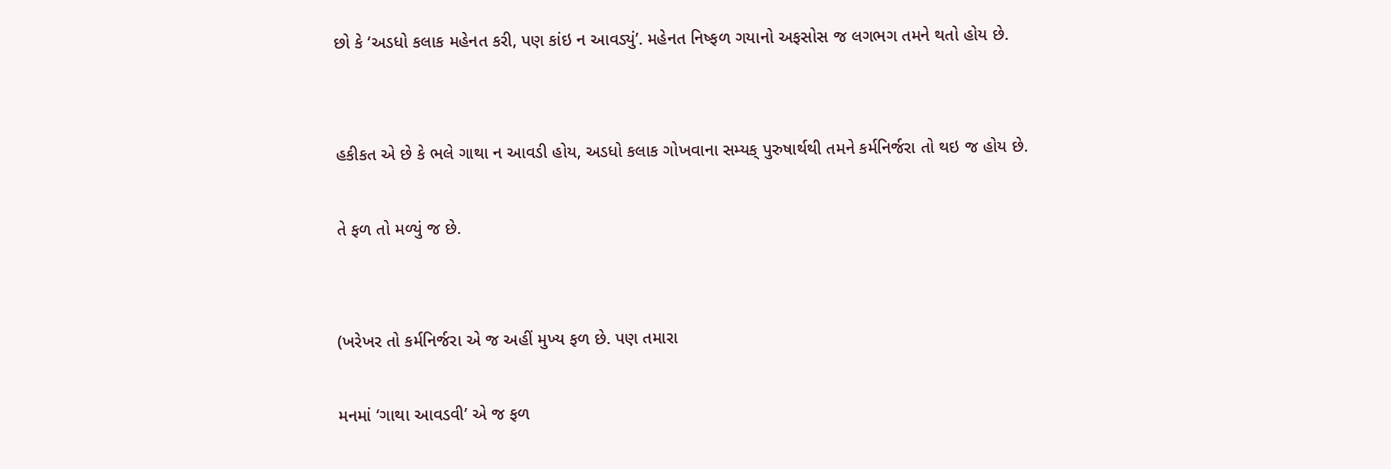છો કે ‘અડધો કલાક મહેનત કરી, પણ કાંઇ ન આવડ્યું’. મહેનત નિષ્ફળ ગયાનો અફસોસ જ લગભગ તમને થતો હોય છે.


હકીકત એ છે કે ભલે ગાથા ન આવડી હોય, અડધો કલાક ગોખવાના સમ્યક્ પુરુષાર્થથી તમને કર્મનિર્જરા તો થઇ જ હોય છે.

તે ફળ તો મળ્યું જ છે.


(ખરેખર તો કર્મનિર્જરા એ જ અહીં મુખ્ય ફળ છે. પણ તમારા

મનમાં ‘ગાથા આવડવી’ એ જ ફળ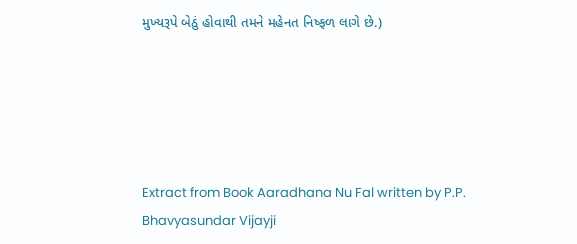મુખ્યરૂપે બેઠું હોવાથી તમને મહેનત નિષ્ફળ લાગે છે.)





Extract from Book Aaradhana Nu Fal written by P.P. Bhavyasundar Vijayji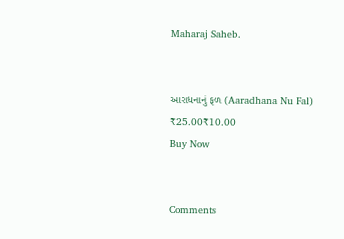Maharaj Saheb.


આરાધનાનું ફળ (Aaradhana Nu Fal)
₹25.00₹10.00
Buy Now


Comments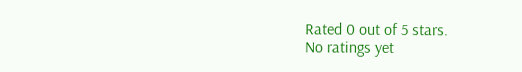Rated 0 out of 5 stars.
No ratings yet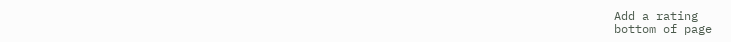Add a rating
bottom of page